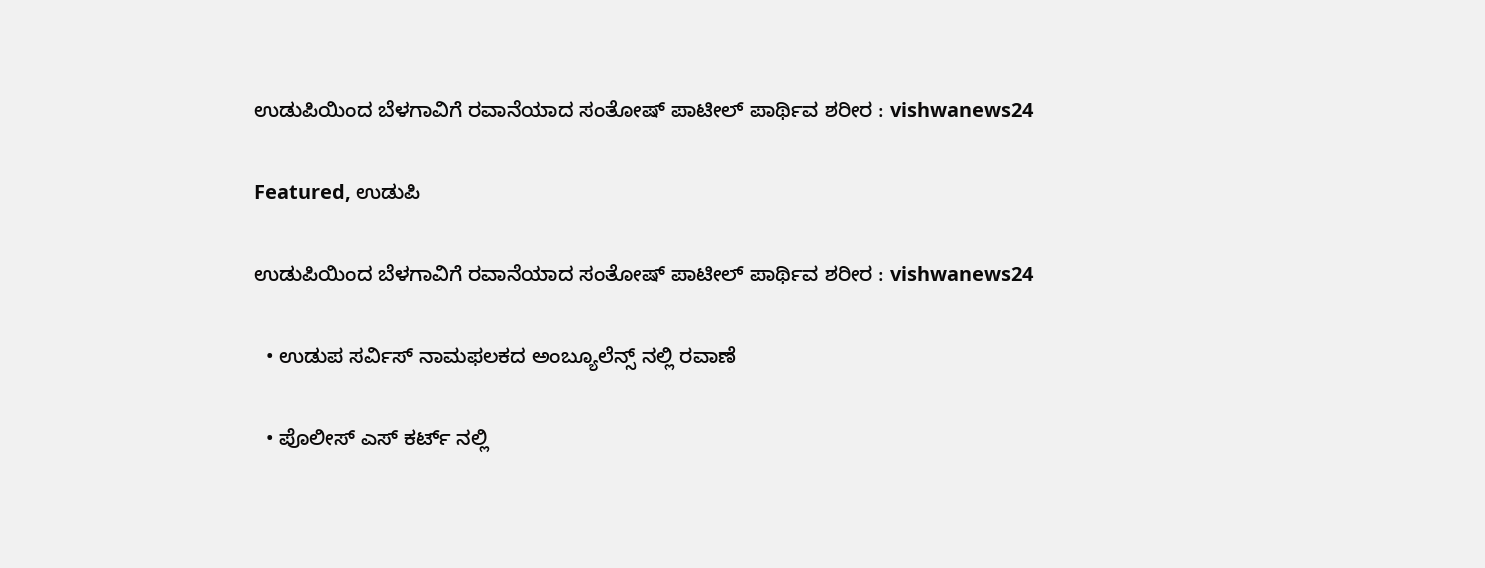ಉಡುಪಿಯಿಂದ ಬೆಳಗಾವಿಗೆ ರವಾನೆಯಾದ ಸಂತೋಷ್ ಪಾಟೀಲ್ ಪಾರ್ಥಿವ ಶರೀರ : vishwanews24

Featured, ಉಡುಪಿ

ಉಡುಪಿಯಿಂದ ಬೆಳಗಾವಿಗೆ ರವಾನೆಯಾದ ಸಂತೋಷ್ ಪಾಟೀಲ್ ಪಾರ್ಥಿವ ಶರೀರ : vishwanews24

  • ಉಡುಪ ಸರ್ವಿಸ್ ನಾಮಫಲಕದ ಅಂಬ್ಯೂಲೆನ್ಸ್ ನಲ್ಲಿ ರವಾಣೆ

  • ಪೊಲೀಸ್ ಎಸ್ ಕರ್ಟ್ ನಲ್ಲಿ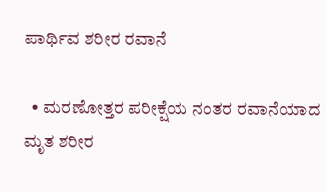ಪಾರ್ಥಿವ ಶರೀರ ರವಾನೆ

  • ಮರಣೋತ್ತರ ಪರೀಕ್ಷೆಯ ನಂತರ ರವಾನೆಯಾದ ಮೃತ ಶರೀರ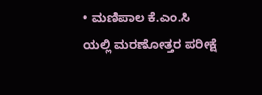• ಮಣಿಪಾಲ‌ ಕೆ.ಎಂ.ಸಿ ಯಲ್ಲಿ ಮರಣೋತ್ತರ ಪರೀಕ್ಷೆ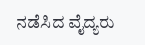ನಡೆಸಿದ ವೈದ್ಯರು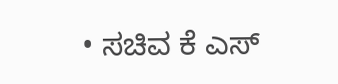• ಸಚಿವ ಕೆ ಎಸ್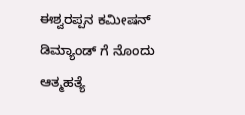ಈಶ್ವರಪ್ಪನ ಕಮೀಷನ್ ಡಿಮ್ಯಾಂಡ್ ಗೆ ನೊಂದು ಆತ್ಮಹತ್ಯೆ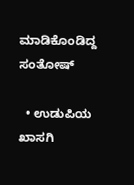ಮಾಡಿಕೊಂಡಿದ್ದ ಸಂತೋಷ್

  • ಉಡುಪಿಯ ಖಾಸಗಿ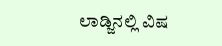ಲಾಡ್ಜಿನಲ್ಲಿ ವಿಷ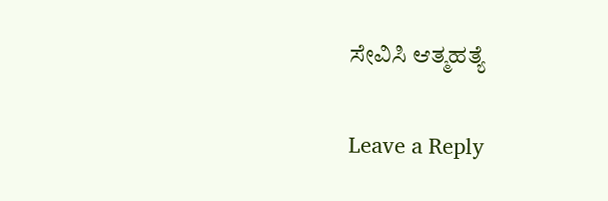ಸೇವಿಸಿ ಆತ್ಮಹತ್ಯೆ

Leave a Reply